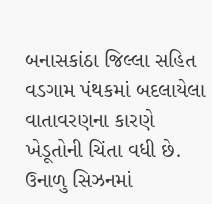બનાસકાંઠા જિલ્લા સહિત વડગામ પંથકમાં બદલાયેલા વાતાવરણના કારણે ખેડૂતોની ચિંતા વધી છે. ઉનાળુ સિઝનમાં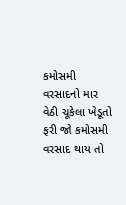કમોસમી વરસાદનો માર વેઠી ચૂકેલા ખેડૂતો ફરી જો કમોસમી વરસાદ થાય તો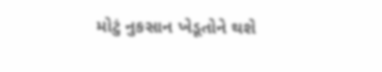મોટું નુકસાન ખેડૂતોને થશે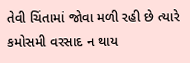તેવી ચિંતામાં જોવા મળી રહી છે ત્યારે કમોસમી વરસાદ ન થાય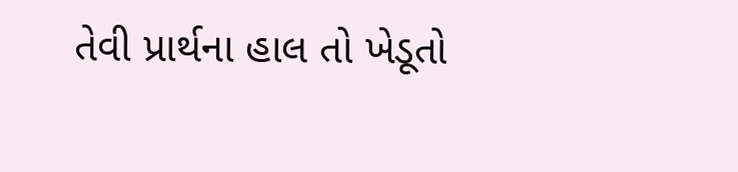તેવી પ્રાર્થના હાલ તો ખેડૂતો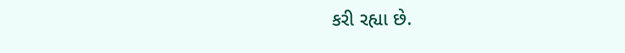કરી રહ્યા છે.